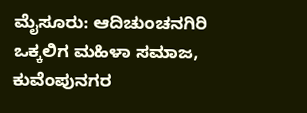ಮೈಸೂರು: ಆದಿಚುಂಚನಗಿರಿ ಒಕ್ಕಲಿಗ ಮಹಿಳಾ ಸಮಾಜ, ಕುವೆಂಪುನಗರ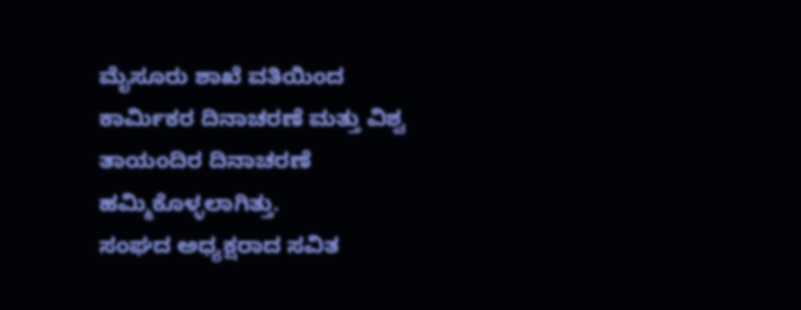ಮೈಸೂರು ಶಾಖೆ ವತಿಯಿಂದ ಕಾರ್ಮಿಕರ ದಿನಾಚರಣೆ ಮತ್ತು ವಿಶ್ವ ತಾಯಂದಿರ ದಿನಾಚರಣೆ ಹಮ್ಮಿಕೊಳ್ಳಲಾಗಿತ್ತು.
ಸಂಘದ ಅಧ್ಯಕ್ಷರಾದ ಸವಿತ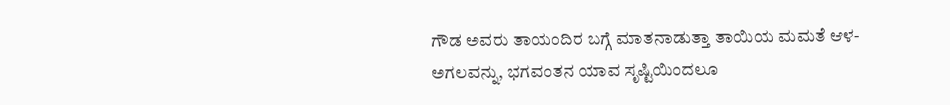ಗೌಡ ಅವರು ತಾಯಂದಿರ ಬಗ್ಗೆ ಮಾತನಾಡುತ್ತಾ ತಾಯಿಯ ಮಮತೆ ಆಳ-ಅಗಲವನ್ನು, ಭಗವಂತನ ಯಾವ ಸೃಷ್ಟಿಯಿಂದಲೂ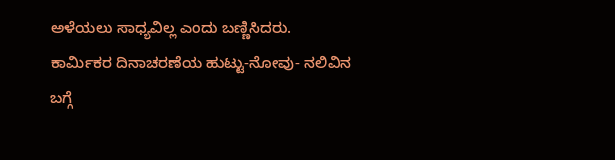ಅಳೆಯಲು ಸಾಧ್ಯವಿಲ್ಲ ಎಂದು ಬಣ್ಣಿಸಿದರು.
ಕಾರ್ಮಿಕರ ದಿನಾಚರಣೆಯ ಹುಟ್ಟು-ನೋವು- ನಲಿವಿನ ಬಗ್ಗೆ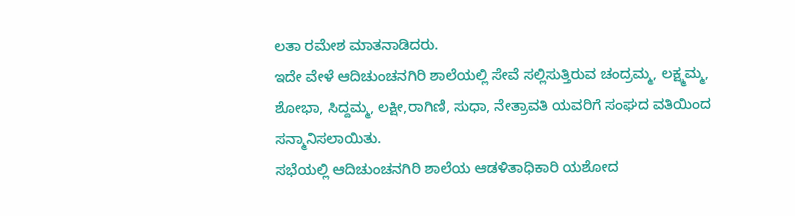ಲತಾ ರಮೇಶ ಮಾತನಾಡಿದರು.
ಇದೇ ವೇಳೆ ಆದಿಚುಂಚನಗಿರಿ ಶಾಲೆಯಲ್ಲಿ ಸೇವೆ ಸಲ್ಲಿಸುತ್ತಿರುವ ಚಂದ್ರಮ್ಮ, ಲಕ್ಷ್ಮಮ್ಮ, ಶೋಭಾ, ಸಿದ್ದಮ್ಮ, ಲಕ್ಷೀ,ರಾಗಿಣಿ, ಸುಧಾ, ನೇತ್ರಾವತಿ ಯವರಿಗೆ ಸಂಘದ ವತಿಯಿಂದ ಸನ್ಮಾನಿಸಲಾಯಿತು.
ಸಭೆಯಲ್ಲಿ ಆದಿಚುಂಚನಗಿರಿ ಶಾಲೆಯ ಆಡಳಿತಾಧಿಕಾರಿ ಯಶೋದ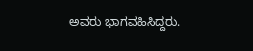ಅವರು ಭಾಗವಹಿಸಿದ್ದರು.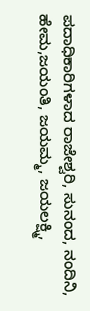ಪದಾಧಿಕಾರಿಗಳಾದ ರಾಜೇಶ್ವರಿ, ಸುನಂದ, ನಂದಿನಿ, ಹೇಮ,ಜಯಂತಿ, ಜಯಮ್ಮ, ಜಯಲಕ್ಷ್ಮಿ,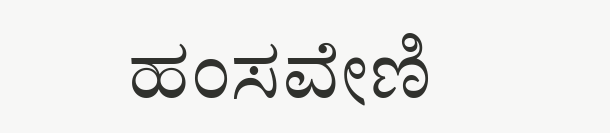ಹಂಸವೇಣಿ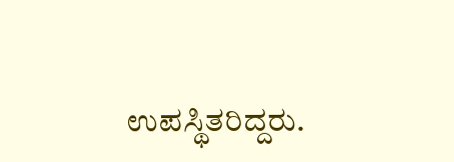ಉಪಸ್ಥಿತರಿದ್ದರು.